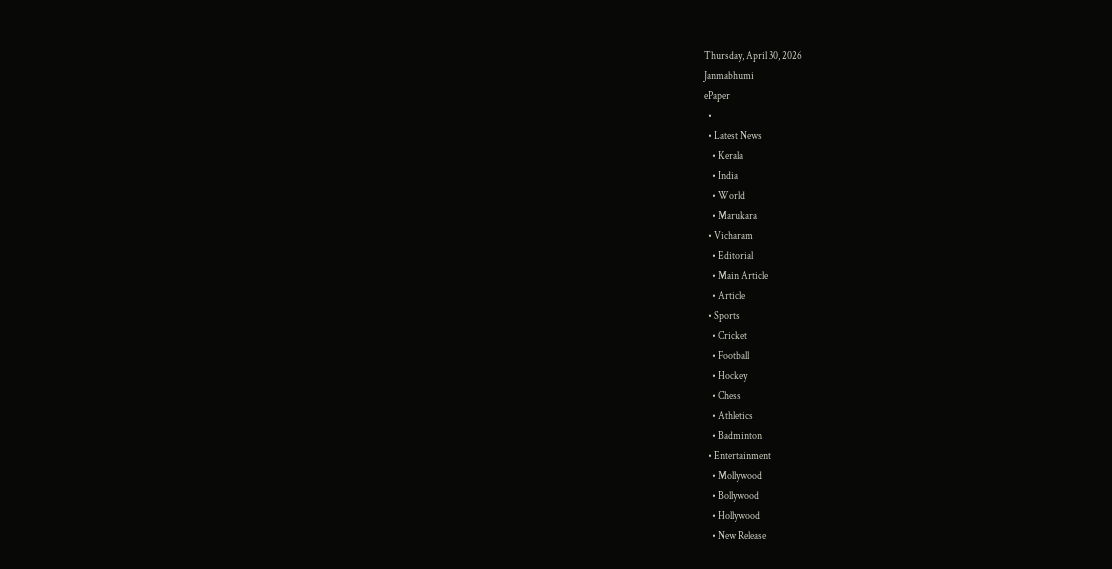Thursday, April 30, 2026
Janmabhumi
ePaper
  •
  • Latest News
    • Kerala
    • India
    • World
    • Marukara
  • Vicharam
    • Editorial
    • Main Article
    • Article
  • Sports
    • Cricket
    • Football
    • Hockey
    • Chess
    • Athletics
    • Badminton
  • Entertainment
    • Mollywood
    • Bollywood
    • Hollywood
    • New Release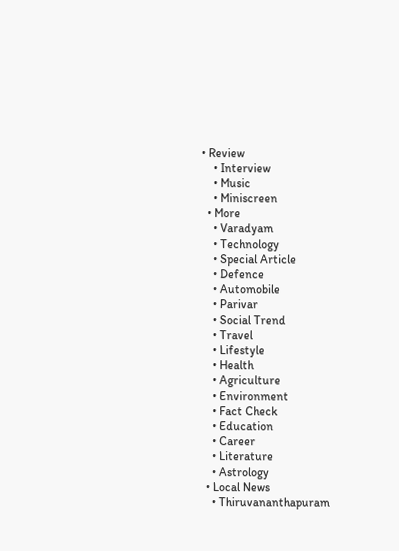• Review
    • Interview
    • Music
    • Miniscreen
  • More
    • Varadyam
    • Technology
    • Special Article
    • Defence
    • Automobile
    • Parivar
    • Social Trend
    • Travel
    • Lifestyle
    • Health
    • Agriculture
    • Environment
    • Fact Check
    • Education
    • Career
    • Literature
    • Astrology
  • Local News
    • Thiruvananthapuram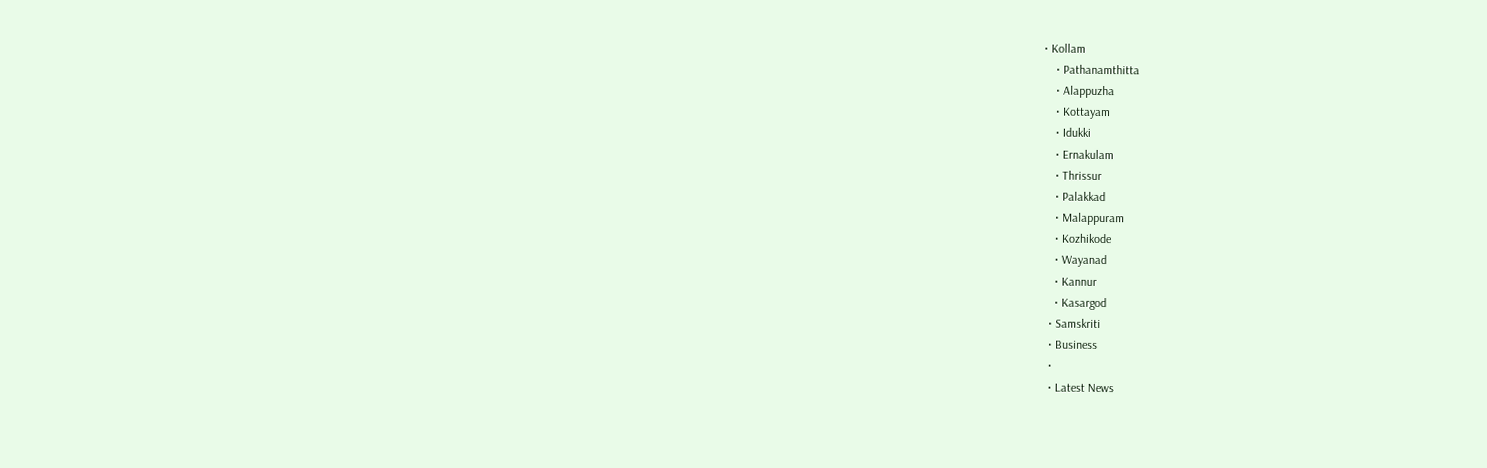• Kollam
    • Pathanamthitta
    • Alappuzha
    • Kottayam
    • Idukki
    • Ernakulam
    • Thrissur
    • Palakkad
    • Malappuram
    • Kozhikode
    • Wayanad
    • Kannur
    • Kasargod
  • Samskriti
  • Business
  •
  • Latest News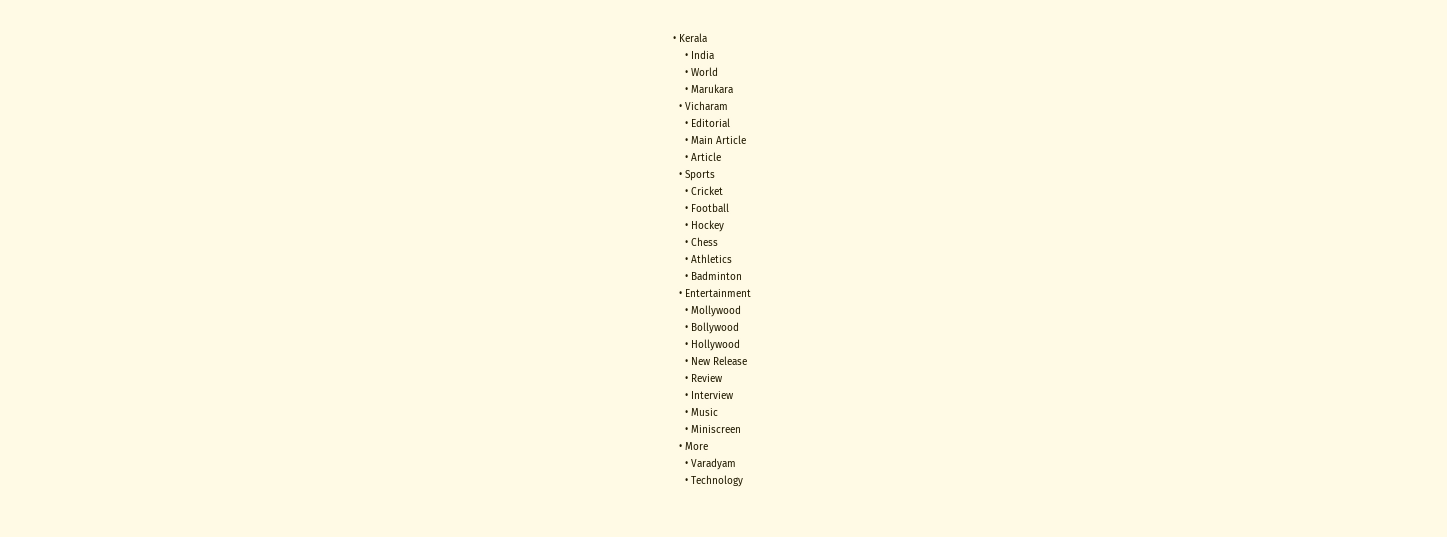• Kerala
    • India
    • World
    • Marukara
  • Vicharam
    • Editorial
    • Main Article
    • Article
  • Sports
    • Cricket
    • Football
    • Hockey
    • Chess
    • Athletics
    • Badminton
  • Entertainment
    • Mollywood
    • Bollywood
    • Hollywood
    • New Release
    • Review
    • Interview
    • Music
    • Miniscreen
  • More
    • Varadyam
    • Technology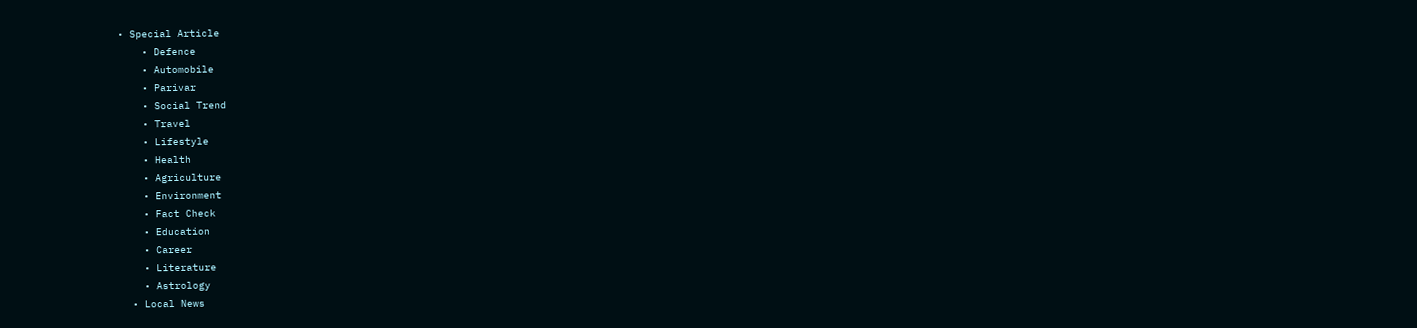• Special Article
    • Defence
    • Automobile
    • Parivar
    • Social Trend
    • Travel
    • Lifestyle
    • Health
    • Agriculture
    • Environment
    • Fact Check
    • Education
    • Career
    • Literature
    • Astrology
  • Local News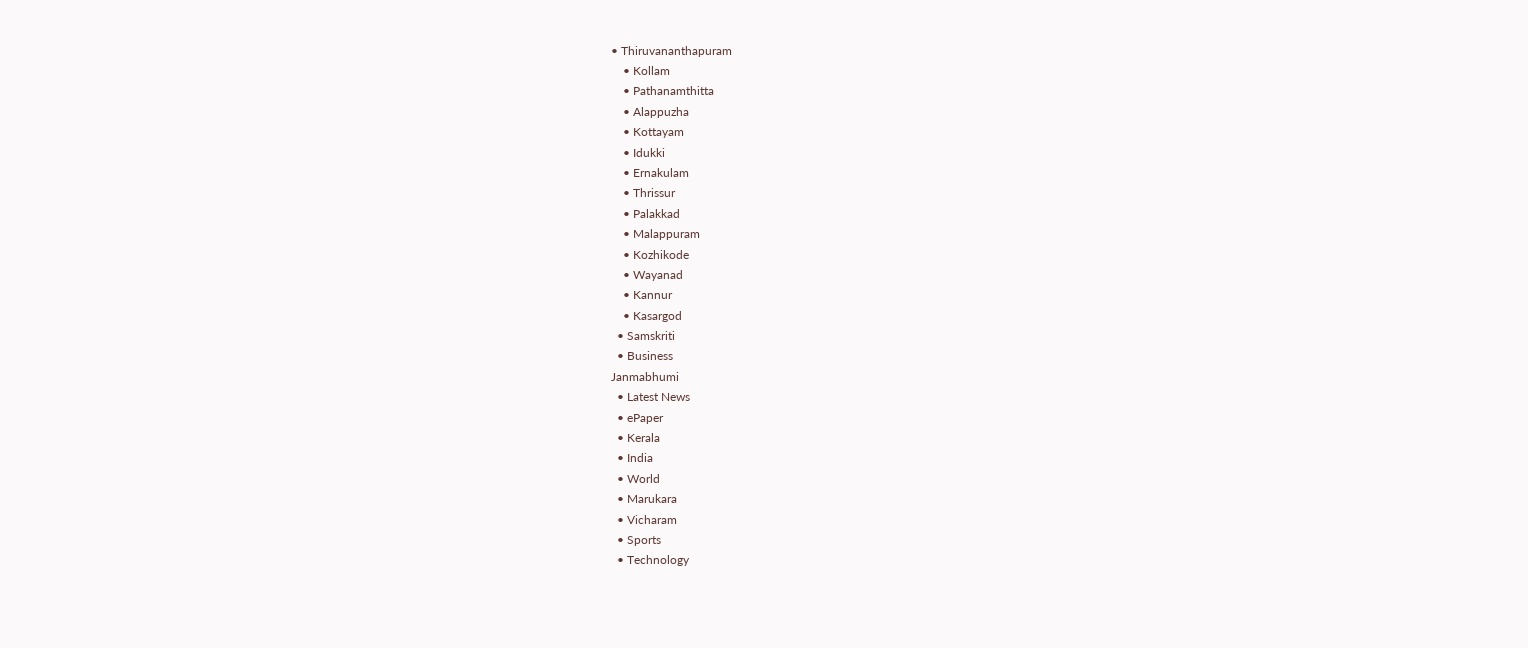• Thiruvananthapuram
    • Kollam
    • Pathanamthitta
    • Alappuzha
    • Kottayam
    • Idukki
    • Ernakulam
    • Thrissur
    • Palakkad
    • Malappuram
    • Kozhikode
    • Wayanad
    • Kannur
    • Kasargod
  • Samskriti
  • Business
Janmabhumi
  • Latest News
  • ePaper
  • Kerala
  • India
  • World
  • Marukara
  • Vicharam
  • Sports
  • Technology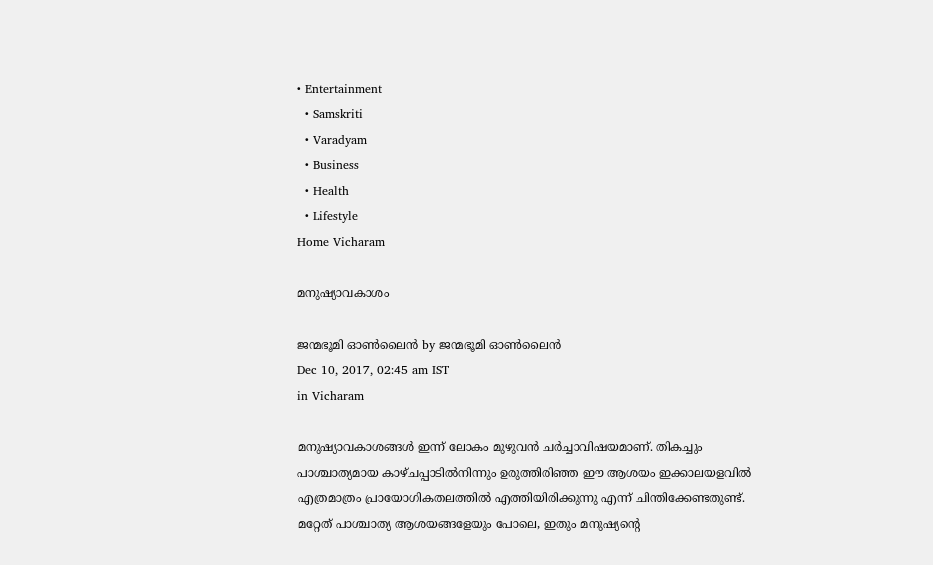• Entertainment
  • Samskriti
  • Varadyam
  • Business
  • Health
  • Lifestyle
Home Vicharam

മനുഷ്യാവകാശം

ജന്മഭൂമി ഓണ്‍ലൈന്‍ by ജന്മഭൂമി ഓണ്‍ലൈന്‍
Dec 10, 2017, 02:45 am IST
in Vicharam

മനുഷ്യാവകാശങ്ങള്‍ ഇന്ന് ലോകം മുഴുവന്‍ ചര്‍ച്ചാവിഷയമാണ്. തികച്ചും പാശ്ചാത്യമായ കാഴ്ചപ്പാടില്‍നിന്നും ഉരുത്തിരിഞ്ഞ ഈ ആശയം ഇക്കാലയളവില്‍ എത്രമാത്രം പ്രായോഗികതലത്തില്‍ എത്തിയിരിക്കുന്നു എന്ന് ചിന്തിക്കേണ്ടതുണ്ട്. മറ്റേത് പാശ്ചാത്യ ആശയങ്ങളേയും പോലെ, ഇതും മനുഷ്യന്റെ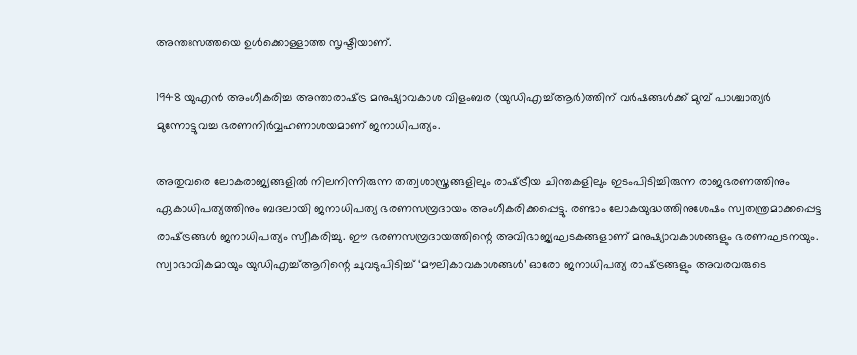അന്തഃസത്തയെ ഉള്‍ക്കൊള്ളാത്ത സൃഷ്ടിയാണ്.

1948 യുഎന്‍ അംഗീകരിച്ച അന്താരാഷ്‌ട്ര മനുഷ്യാവകാശ വിളംബര (യുഡിഎച്ച്ആര്‍)ത്തിന് വര്‍ഷങ്ങള്‍ക്ക് മുമ്പ് പാശ്ചാത്യര്‍ മുന്നോട്ടുവച്ച ഭരണനിര്‍വ്വഹണാശയമാണ് ജനാധിപത്യം.

അതുവരെ ലോകരാജ്യങ്ങളില്‍ നിലനിന്നിരുന്ന തത്വശാസ്ത്രങ്ങളിലും രാഷ്‌ട്രീയ ചിന്തകളിലും ഇടംപിടിച്ചിരുന്ന രാജഭരണത്തിനും ഏകാധിപത്യത്തിനും ബദലായി ജനാധിപത്യ ഭരണസമ്പ്രദായം അംഗീകരിക്കപ്പെട്ടു. രണ്ടാം ലോകയുദ്ധത്തിനുശേഷം സ്വതന്ത്രമാക്കപ്പെട്ട രാഷ്‌ട്രങ്ങള്‍ ജനാധിപത്യം സ്വീകരിച്ചു. ഈ ഭരണസമ്പ്രദായത്തിന്റെ അവിഭാജ്യഘടകങ്ങളാണ് മനുഷ്യാവകാശങ്ങളും ഭരണഘടനയും. സ്വാഭാവികമായും യുഡിഎച്ച്ആറിന്റെ ചുവടുപിടിച്ച് ‘മൗലികാവകാശങ്ങള്‍’ ഓരോ ജനാധിപത്യ രാഷ്‌ട്രങ്ങളും അവരവരുടെ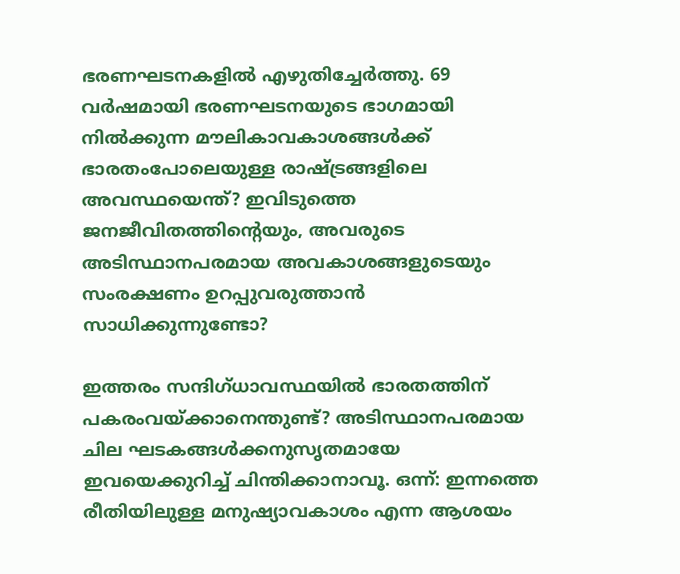ഭരണഘടനകളില്‍ എഴുതിച്ചേര്‍ത്തു. 69 വര്‍ഷമായി ഭരണഘടനയുടെ ഭാഗമായി നില്‍ക്കുന്ന മൗലികാവകാശങ്ങള്‍ക്ക് ഭാരതംപോലെയുള്ള രാഷ്‌ട്രങ്ങളിലെ അവസ്ഥയെന്ത്? ഇവിടുത്തെ ജനജീവിതത്തിന്റെയും, അവരുടെ അടിസ്ഥാനപരമായ അവകാശങ്ങളുടെയും സംരക്ഷണം ഉറപ്പുവരുത്താന്‍ സാധിക്കുന്നുണ്ടോ?

ഇത്തരം സന്ദിഗ്ധാവസ്ഥയില്‍ ഭാരതത്തിന് പകരംവയ്‌ക്കാനെന്തുണ്ട്? അടിസ്ഥാനപരമായ ചില ഘടകങ്ങള്‍ക്കനുസൃതമായേ ഇവയെക്കുറിച്ച് ചിന്തിക്കാനാവൂ. ഒന്ന്: ഇന്നത്തെ രീതിയിലുള്ള മനുഷ്യാവകാശം എന്ന ആശയം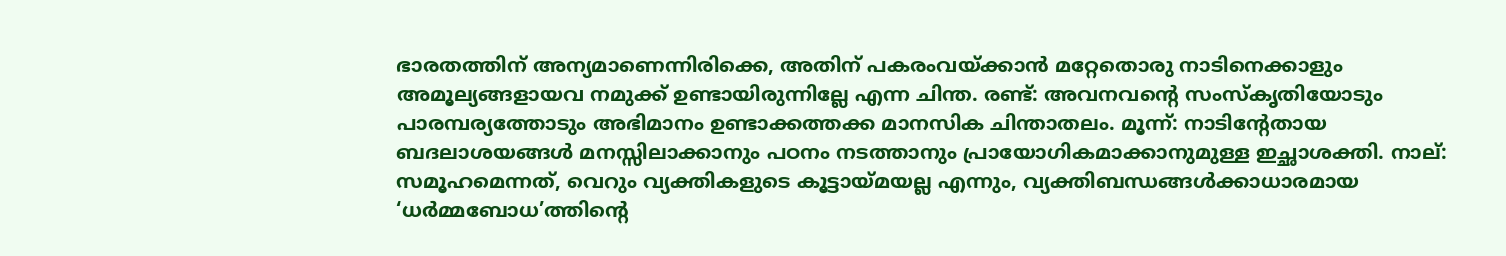ഭാരതത്തിന് അന്യമാണെന്നിരിക്കെ, അതിന് പകരംവയ്‌ക്കാന്‍ മറ്റേതൊരു നാടിനെക്കാളും അമൂല്യങ്ങളായവ നമുക്ക് ഉണ്ടായിരുന്നില്ലേ എന്ന ചിന്ത. രണ്ട്: അവനവന്റെ സംസ്‌കൃതിയോടും പാരമ്പര്യത്തോടും അഭിമാനം ഉണ്ടാക്കത്തക്ക മാനസിക ചിന്താതലം. മൂന്ന്: നാടിന്റേതായ ബദലാശയങ്ങള്‍ മനസ്സിലാക്കാനും പഠനം നടത്താനും പ്രായോഗികമാക്കാനുമുള്ള ഇച്ഛാശക്തി. നാല്: സമൂഹമെന്നത്, വെറും വ്യക്തികളുടെ കൂട്ടായ്‌മയല്ല എന്നും, വ്യക്തിബന്ധങ്ങള്‍ക്കാധാരമായ ‘ധര്‍മ്മബോധ’ത്തിന്റെ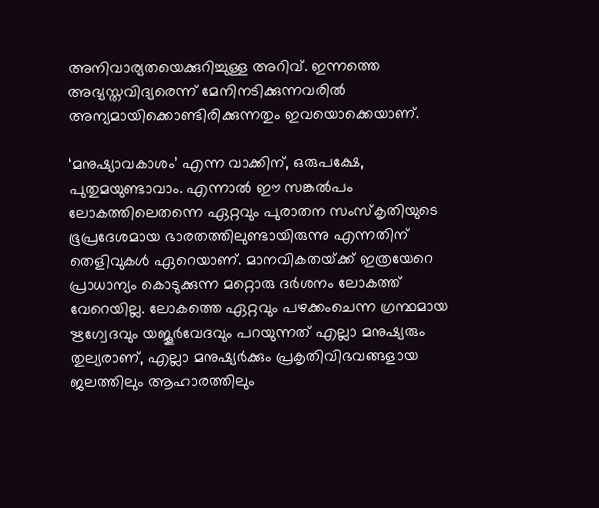അനിവാര്യതയെക്കുറിച്ചുള്ള അറിവ്. ഇന്നത്തെ അഭ്യസ്തവിദ്യരെന്ന് മേനിനടിക്കുന്നവരില്‍ അന്യമായിക്കൊണ്ടിരിക്കുന്നതും ഇവയൊക്കെയാണ്.

‘മനുഷ്യാവകാശം’ എന്ന വാക്കിന്, ഒരുപക്ഷേ, പുതുമയുണ്ടാവാം. എന്നാല്‍ ഈ സങ്കല്‍പം ലോകത്തിലെതന്നെ ഏറ്റവും പുരാതന സംസ്‌കൃതിയുടെ ഭൂപ്രദേശമായ ഭാരതത്തിലുണ്ടായിരുന്നു എന്നതിന് തെളിവുകള്‍ ഏറെയാണ്. മാനവികതയ്‌ക്ക് ഇത്രയേറെ പ്രാധാന്യം കൊടുക്കുന്ന മറ്റൊരു ദര്‍ശനം ലോകത്ത് വേറെയില്ല. ലോകത്തെ ഏറ്റവും പഴക്കംചെന്ന ഗ്രന്ഥമായ ഋഗ്വേദവും യജൂര്‍വേദവും പറയുന്നത് എല്ലാ മനുഷ്യരും തുല്യരാണ്, എല്ലാ മനുഷ്യര്‍ക്കും പ്രകൃതിവിഭവങ്ങളായ ജലത്തിലും ആഹാരത്തിലും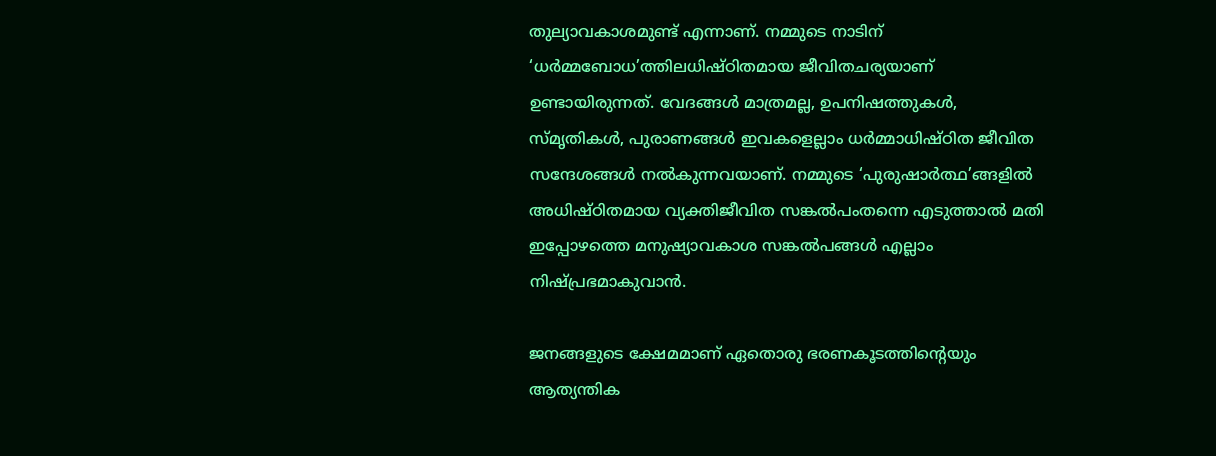തുല്യാവകാശമുണ്ട് എന്നാണ്. നമ്മുടെ നാടിന് ‘ധര്‍മ്മബോധ’ത്തിലധിഷ്ഠിതമായ ജീവിതചര്യയാണ് ഉണ്ടായിരുന്നത്. വേദങ്ങള്‍ മാത്രമല്ല, ഉപനിഷത്തുകള്‍, സ്മൃതികള്‍, പുരാണങ്ങള്‍ ഇവകളെല്ലാം ധര്‍മ്മാധിഷ്ഠിത ജീവിത സന്ദേശങ്ങള്‍ നല്‍കുന്നവയാണ്. നമ്മുടെ ‘പുരുഷാര്‍ത്ഥ’ങ്ങളില്‍ അധിഷ്ഠിതമായ വ്യക്തിജീവിത സങ്കല്‍പംതന്നെ എടുത്താല്‍ മതി ഇപ്പോഴത്തെ മനുഷ്യാവകാശ സങ്കല്‍പങ്ങള്‍ എല്ലാം നിഷ്പ്രഭമാകുവാന്‍.

ജനങ്ങളുടെ ക്ഷേമമാണ് ഏതൊരു ഭരണകൂടത്തിന്റെയും ആത്യന്തിക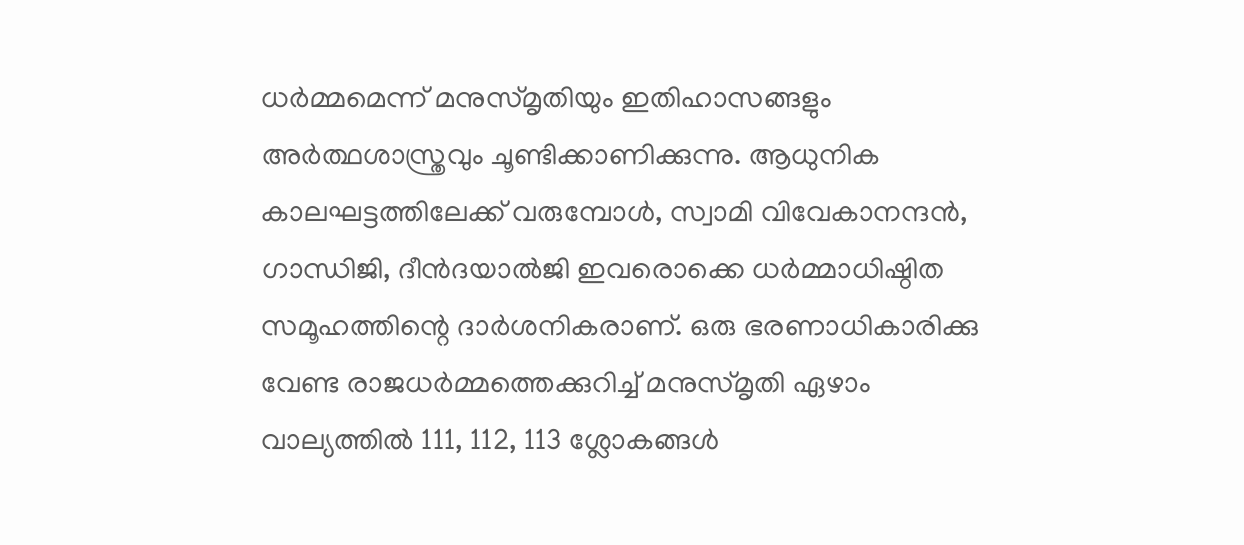ധര്‍മ്മമെന്ന് മനുസ്മൃതിയും ഇതിഹാസങ്ങളും അര്‍ത്ഥശാസ്ത്രവും ചൂണ്ടിക്കാണിക്കുന്നു. ആധുനിക കാലഘട്ടത്തിലേക്ക് വരുമ്പോള്‍, സ്വാമി വിവേകാനന്ദന്‍, ഗാന്ധിജി, ദീന്‍ദയാല്‍ജി ഇവരൊക്കെ ധര്‍മ്മാധിഷ്ഠിത സമൂഹത്തിന്റെ ദാര്‍ശനികരാണ്. ഒരു ഭരണാധികാരിക്കു വേണ്ട രാജധര്‍മ്മത്തെക്കുറിച്ച് മനുസ്മൃതി ഏഴാം വാല്യത്തില്‍ 111, 112, 113 ശ്ലോകങ്ങള്‍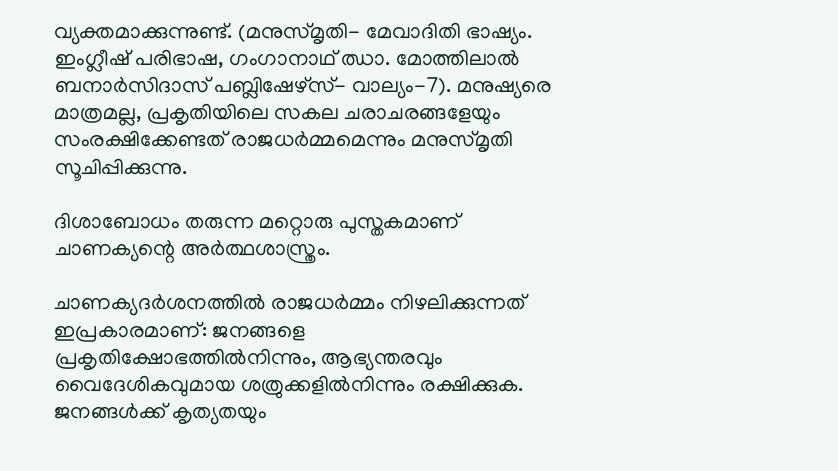വ്യക്തമാക്കുന്നുണ്ട്. (മനുസ്മൃതി- മേവാദിതി ഭാഷ്യം. ഇംഗ്ലീഷ് പരിഭാഷ, ഗംഗാനാഥ് ഝാ. മോത്തിലാല്‍ ബനാര്‍സിദാസ് പബ്ലിഷേഴ്‌സ്- വാല്യം-7). മനുഷ്യരെ മാത്രമല്ല, പ്രകൃതിയിലെ സകല ചരാചരങ്ങളേയും സംരക്ഷിക്കേണ്ടത് രാജധര്‍മ്മമെന്നും മനുസ്മൃതി സൂചിപ്പിക്കുന്നു.

ദിശാബോധം തരുന്ന മറ്റൊരു പുസ്തകമാണ് ചാണക്യന്റെ അര്‍ത്ഥശാസ്ത്രം.

ചാണക്യദര്‍ശനത്തില്‍ രാജധര്‍മ്മം നിഴലിക്കുന്നത് ഇപ്രകാരമാണ്: ജനങ്ങളെ പ്രകൃതിക്ഷോഭത്തില്‍നിന്നും, ആഭ്യന്തരവും വൈദേശികവുമായ ശത്രുക്കളില്‍നിന്നും രക്ഷിക്കുക. ജനങ്ങള്‍ക്ക് കൃത്യതയും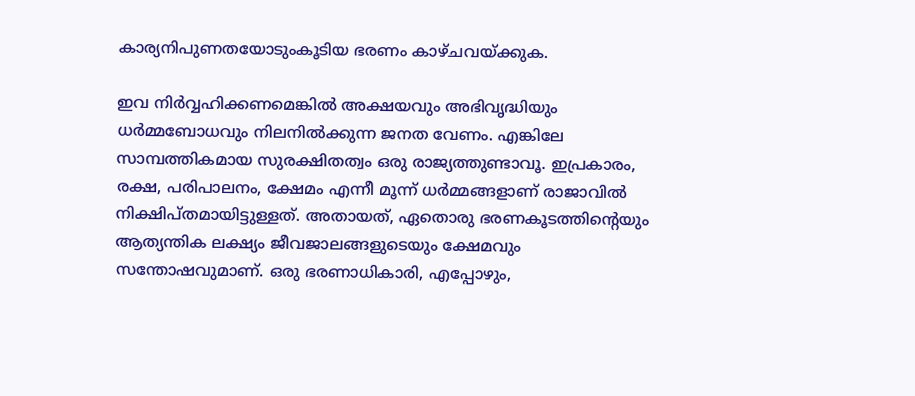കാര്യനിപുണതയോടുംകൂടിയ ഭരണം കാഴ്ചവയ്‌ക്കുക.

ഇവ നിര്‍വ്വഹിക്കണമെങ്കില്‍ അക്ഷയവും അഭിവൃദ്ധിയും ധര്‍മ്മബോധവും നിലനില്‍ക്കുന്ന ജനത വേണം. എങ്കിലേ സാമ്പത്തികമായ സുരക്ഷിതത്വം ഒരു രാജ്യത്തുണ്ടാവൂ. ഇപ്രകാരം, രക്ഷ, പരിപാലനം, ക്ഷേമം എന്നീ മൂന്ന് ധര്‍മ്മങ്ങളാണ് രാജാവില്‍ നിക്ഷിപ്തമായിട്ടുള്ളത്. അതായത്, ഏതൊരു ഭരണകൂടത്തിന്റെയും ആത്യന്തിക ലക്ഷ്യം ജീവജാലങ്ങളുടെയും ക്ഷേമവും സന്തോഷവുമാണ്. ഒരു ഭരണാധികാരി, എപ്പോഴും,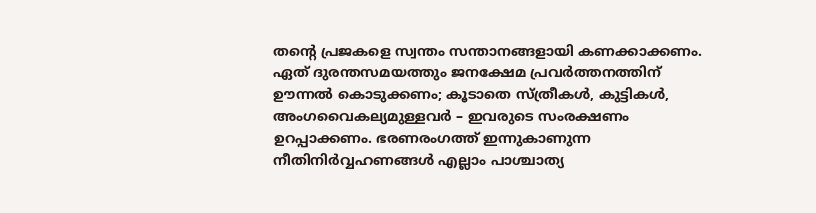തന്റെ പ്രജകളെ സ്വന്തം സന്താനങ്ങളായി കണക്കാക്കണം. ഏത് ദുരന്തസമയത്തും ജനക്ഷേമ പ്രവര്‍ത്തനത്തിന് ഊന്നല്‍ കൊടുക്കണം; കൂടാതെ സ്ത്രീകള്‍, കുട്ടികള്‍, അംഗവൈകല്യമുള്ളവര്‍ – ഇവരുടെ സംരക്ഷണം ഉറപ്പാക്കണം. ഭരണരംഗത്ത് ഇന്നുകാണുന്ന നീതിനിര്‍വ്വഹണങ്ങള്‍ എല്ലാം പാശ്ചാത്യ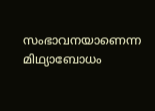സംഭാവനയാണെന്ന മിഥ്യാബോധം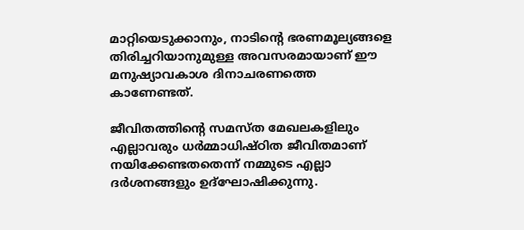മാറ്റിയെടുക്കാനും, നാടിന്റെ ഭരണമൂല്യങ്ങളെ തിരിച്ചറിയാനുമുള്ള അവസരമായാണ് ഈ മനുഷ്യാവകാശ ദിനാചരണത്തെ കാണേണ്ടത്.

ജീവിതത്തിന്റെ സമസ്ത മേഖലകളിലും എല്ലാവരും ധര്‍മ്മാധിഷ്ഠിത ജീവിതമാണ് നയിക്കേണ്ടതതെന്ന് നമ്മുടെ എല്ലാ ദര്‍ശനങ്ങളും ഉദ്‌ഘോഷിക്കുന്നു.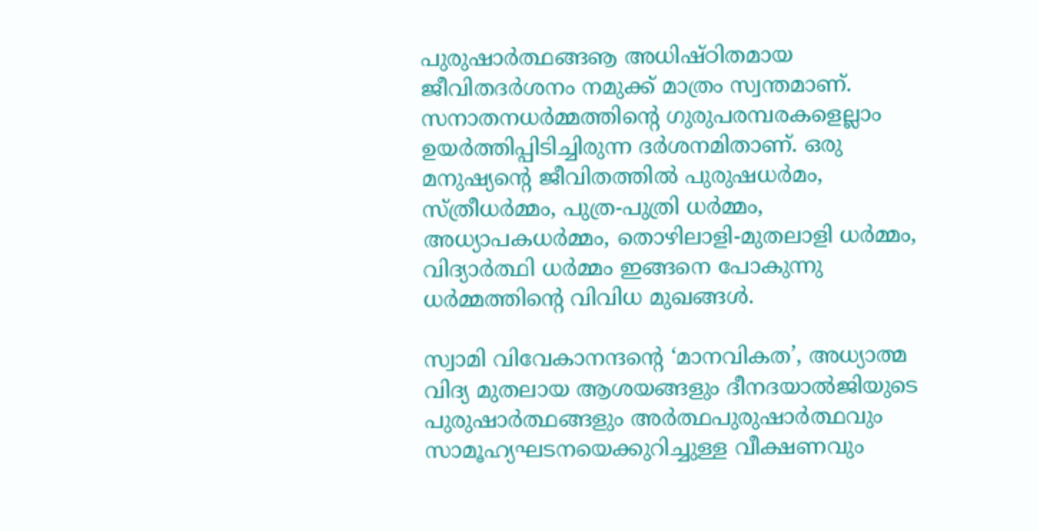പുരുഷാര്‍ത്ഥങ്ങൡ അധിഷ്ഠിതമായ ജീവിതദര്‍ശനം നമുക്ക് മാത്രം സ്വന്തമാണ്. സനാതനധര്‍മ്മത്തിന്റെ ഗുരുപരമ്പരകളെല്ലാം ഉയര്‍ത്തിപ്പിടിച്ചിരുന്ന ദര്‍ശനമിതാണ്. ഒരു മനുഷ്യന്റെ ജീവിതത്തില്‍ പുരുഷധര്‍മം, സ്ത്രീധര്‍മ്മം, പുത്ര-പുത്രി ധര്‍മ്മം, അധ്യാപകധര്‍മ്മം, തൊഴിലാളി-മുതലാളി ധര്‍മ്മം, വിദ്യാര്‍ത്ഥി ധര്‍മ്മം ഇങ്ങനെ പോകുന്നു ധര്‍മ്മത്തിന്റെ വിവിധ മുഖങ്ങള്‍.

സ്വാമി വിവേകാനന്ദന്റെ ‘മാനവികത’, അധ്യാത്മ വിദ്യ മുതലായ ആശയങ്ങളും ദീനദയാല്‍ജിയുടെ പുരുഷാര്‍ത്ഥങ്ങളും അര്‍ത്ഥപുരുഷാര്‍ത്ഥവും സാമൂഹ്യഘടനയെക്കുറിച്ചുള്ള വീക്ഷണവും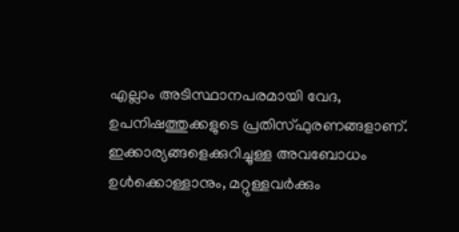എല്ലാം അടിസ്ഥാനപരമായി വേദ, ഉപനിഷത്തുക്കളുടെ പ്രതിസ്ഫുരണങ്ങളാണ്. ഇക്കാര്യങ്ങളെക്കുറിച്ചുള്ള അവബോധം ഉള്‍ക്കൊള്ളാനും, മറ്റുള്ളവര്‍ക്കും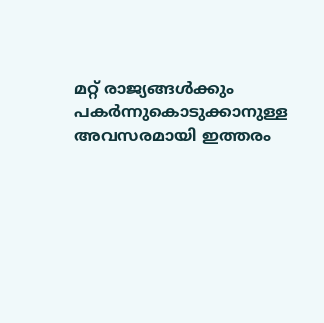മറ്റ് രാജ്യങ്ങള്‍ക്കും പകര്‍ന്നുകൊടുക്കാനുള്ള അവസരമായി ഇത്തരം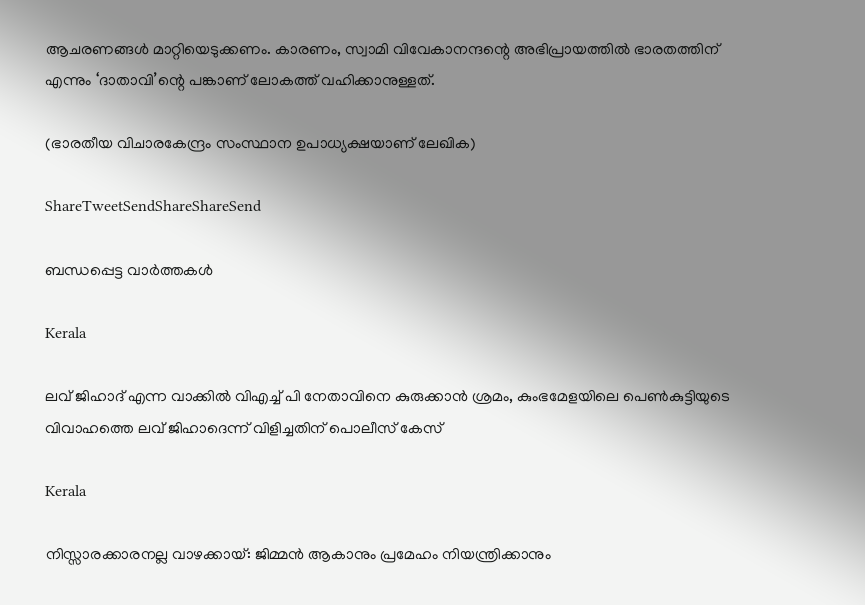ആചരണങ്ങള്‍ മാറ്റിയെടുക്കണം. കാരണം, സ്വാമി വിവേകാനന്ദന്റെ അഭിപ്രായത്തില്‍ ഭാരതത്തിന് എന്നും ‘ദാതാവി’ന്റെ പങ്കാണ് ലോകത്ത് വഹിക്കാനുള്ളത്.

(ഭാരതീയ വിചാരകേന്ദ്രം സംസ്ഥാന ഉപാധ്യക്ഷയാണ് ലേഖിക)

ShareTweetSendShareShareSend

ബന്ധപ്പെട്ട വാര്‍ത്തകള്‍

Kerala

ലവ് ജിഹാദ് എന്ന വാക്കില്‍ വിഎച്ച് പി നേതാവിനെ കുരുക്കാന്‍ ശ്രമം, കുംഭമേളയിലെ പെണ്‍കുട്ടിയുടെ വിവാഹത്തെ ലവ് ജിഹാദെന്ന് വിളിച്ചതിന് പൊലീസ് കേസ്

Kerala

നിസ്സാരക്കാരനല്ല വാഴക്കായ്: ജിമ്മൻ ആകാനും പ്രമേഹം നിയന്ത്രിക്കാനും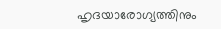ഹൃദയാരോഗ്യത്തിനും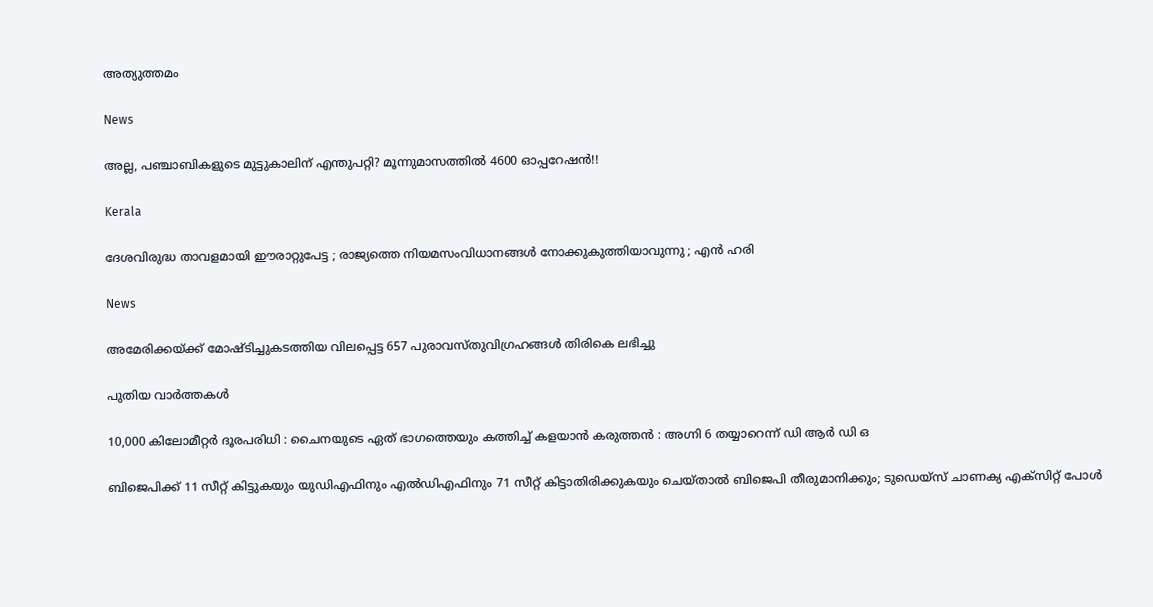അത്യുത്തമം

News

അല്ല, പഞ്ചാബികളുടെ മുട്ടുകാലിന് എന്തുപറ്റി? മൂന്നുമാസത്തിൽ 4600 ഓപ്പറേഷൻ!!

Kerala

ദേശവിരുദ്ധ താവളമായി ഈരാറ്റുപേട്ട ; രാജ്യത്തെ നിയമസംവിധാനങ്ങൾ നോക്കുകുത്തിയാവുന്നു ; എൻ ഹരി

News

അമേരിക്കയ്‌ക്ക് മോഷ്ടിച്ചുകടത്തിയ വിലപ്പെട്ട 657 പുരാവസ്തുവിഗ്രഹങ്ങൾ തിരികെ ലഭിച്ചു

പുതിയ വാര്‍ത്തകള്‍

10,000 കിലോമീറ്റർ ദൂരപരിധി : ചൈനയുടെ ഏത് ഭാഗത്തെയും കത്തിച്ച് കളയാൻ കരുത്തൻ : അഗ്നി 6 തയ്യാറെന്ന് ഡി ആർ ഡി ഒ

ബിജെപിക്ക് 11 സീറ്റ് കിട്ടുകയും യുഡിഎഫിനും എല്‍ഡിഎഫിനും 71 സീറ്റ് കിട്ടാതിരിക്കുകയും ചെയ്താല്‍ ബിജെപി തീരുമാനിക്കും; ടുഡെയ്സ് ചാണക്യ എക്സിറ്റ് പോള്‍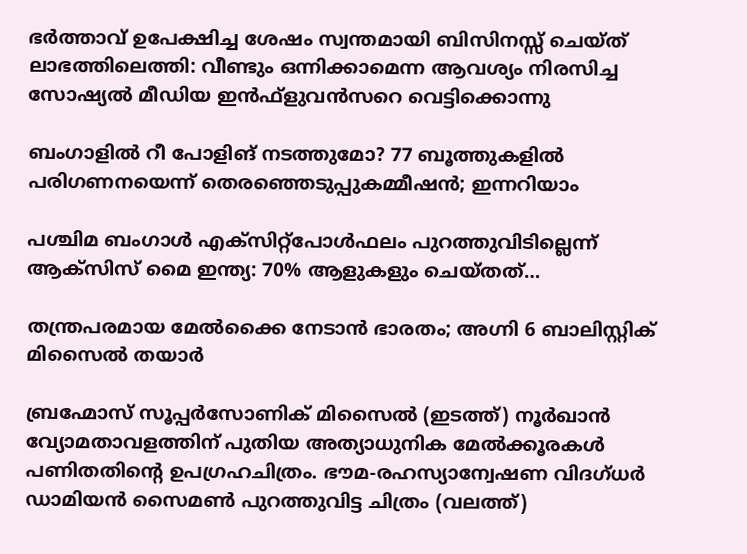ഭർത്താവ് ഉപേക്ഷിച്ച ശേഷം സ്വന്തമായി ബിസിനസ്സ് ചെയ്ത് ലാഭത്തിലെത്തി: വീണ്ടും ഒന്നിക്കാമെന്ന ആവശ്യം നിരസിച്ച സോഷ്യൽ മീഡിയ ഇൻഫ്ളുവൻസറെ വെട്ടിക്കൊന്നു

ബംഗാളിൽ റീ പോളിങ് നടത്തുമോ? 77 ബൂത്തുകളിൽ പരിഗണനയെന്ന് തെരഞ്ഞെടുപ്പുകമ്മീഷൻ; ഇന്നറിയാം

പശ്ചിമ ബംഗാൾ എക്‌സിറ്റ്‌പോൾഫലം പുറത്തുവിടില്ലെന്ന് ആക്‌സിസ് മൈ ഇന്ത്യ: 70% ആളുകളും ചെയ്തത്…

തന്ത്രപരമായ മേൽക്കൈ നേടാൻ ഭാരതം; അഗ്നി 6 ബാലിസ്റ്റിക് മിസൈൽ തയാർ

ബ്രഹ്മോസ് സൂപ്പര്‍സോണിക് മിസൈല്‍ (ഇടത്ത്) നൂര്‍ഖാന്‍ വ്യോമതാവളത്തിന് പുതിയ അത്യാധുനിക മേല്‍ക്കൂരകള്‍ പണിതതിന്‍റെ ഉപഗ്രഹചിത്രം. ഭൗമ-രഹസ്യാന്വേഷണ വിദഗ്ധര്‍ ഡാമിയന്‍ സൈമണ്‍ പുറത്തുവിട്ട ചിത്രം (വലത്ത്)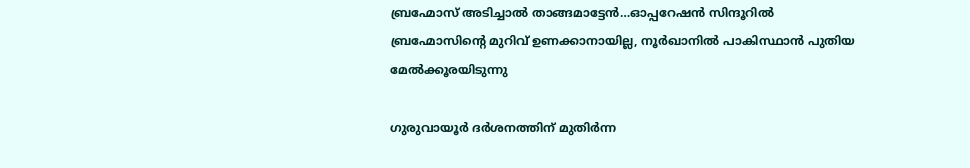ബ്രഹ്മോസ് അടിച്ചാല്‍ താങ്ങമാട്ടേന്‍…ഓപ്പറേഷന്‍ സിന്ദൂറില്‍ ബ്രഹ്മോസിന്റെ മുറിവ് ഉണക്കാനായില്ല, നൂര്‍ഖാനില്‍ പാകിസ്ഥാന്‍ പുതിയ മേല്‍ക്കൂരയിടുന്നു

ഗുരുവായൂർ ദർശനത്തിന് മുതിർന്ന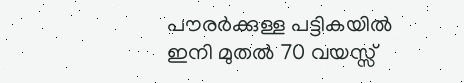പൗരർക്കുള്ള പട്ടികയിൽ ഇനി മുതൽ 70 വയസ്സ്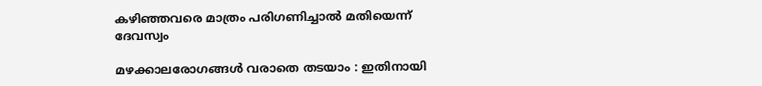കഴിഞ്ഞവരെ മാത്രം പരിഗണിച്ചാൽ മതിയെന്ന് ദേവസ്വം

മഴക്കാലരോഗങ്ങള്‍ വരാതെ തടയാം : ഇതിനായി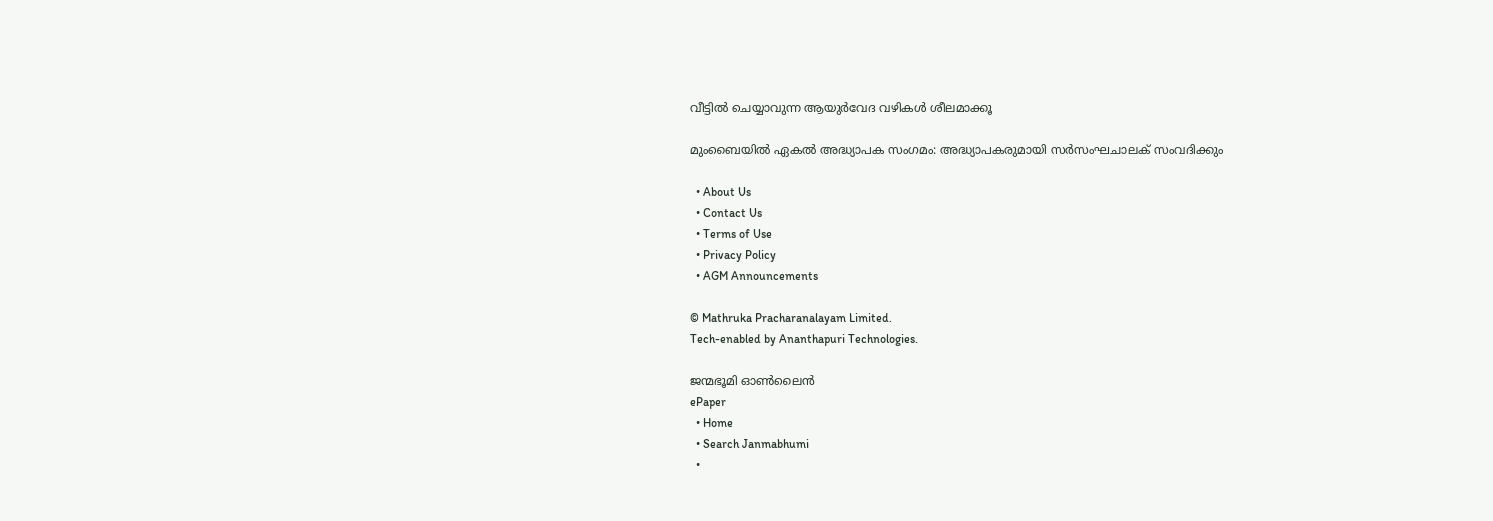വീട്ടില്‍ ചെയ്യാവുന്ന ആയുര്‍വേദ വഴികള്‍ ശീലമാക്കൂ

മുംബൈയിൽ ഏകല്‍ അദ്ധ്യാപക സംഗമം: അദ്ധ്യാപകരുമായി സര്‍സംഘചാലക് സംവദിക്കും

  • About Us
  • Contact Us
  • Terms of Use
  • Privacy Policy
  • AGM Announcements

© Mathruka Pracharanalayam Limited.
Tech-enabled by Ananthapuri Technologies.

ജന്മഭൂമി ഓണ്‍ലൈന്‍
ePaper
  • Home
  • Search Janmabhumi
  •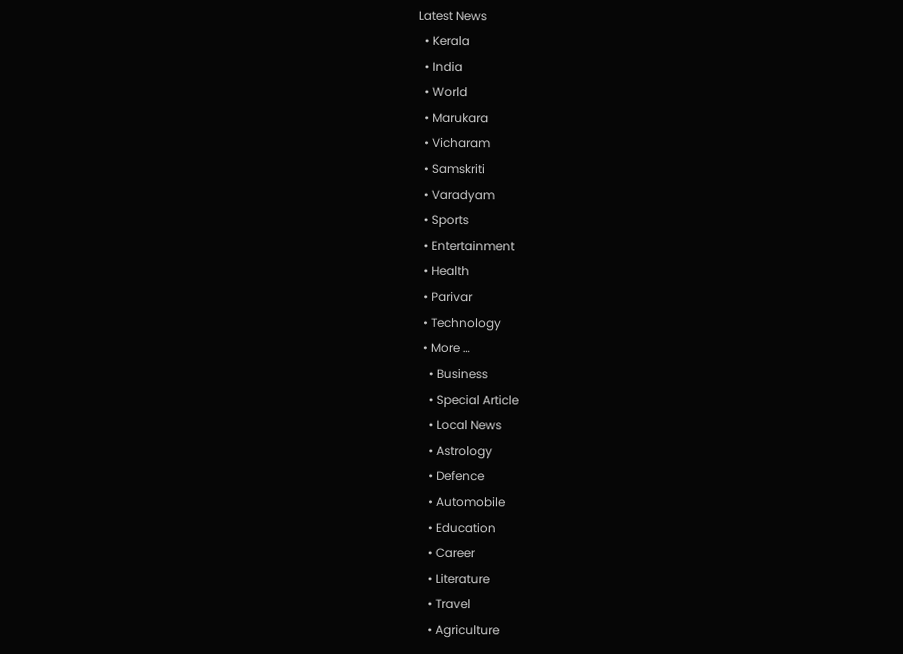Latest News
  • Kerala
  • India
  • World
  • Marukara
  • Vicharam
  • Samskriti
  • Varadyam
  • Sports
  • Entertainment
  • Health
  • Parivar
  • Technology
  • More …
    • Business
    • Special Article
    • Local News
    • Astrology
    • Defence
    • Automobile
    • Education
    • Career
    • Literature
    • Travel
    • Agriculture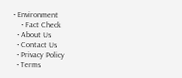• Environment
    • Fact Check
  • About Us
  • Contact Us
  • Privacy Policy
  • Terms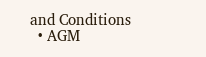and Conditions
  • AGM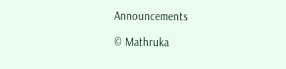Announcements

© Mathruka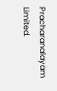Pracharanalayam Limited.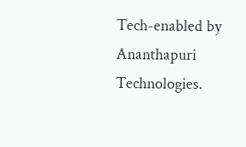Tech-enabled by Ananthapuri Technologies.